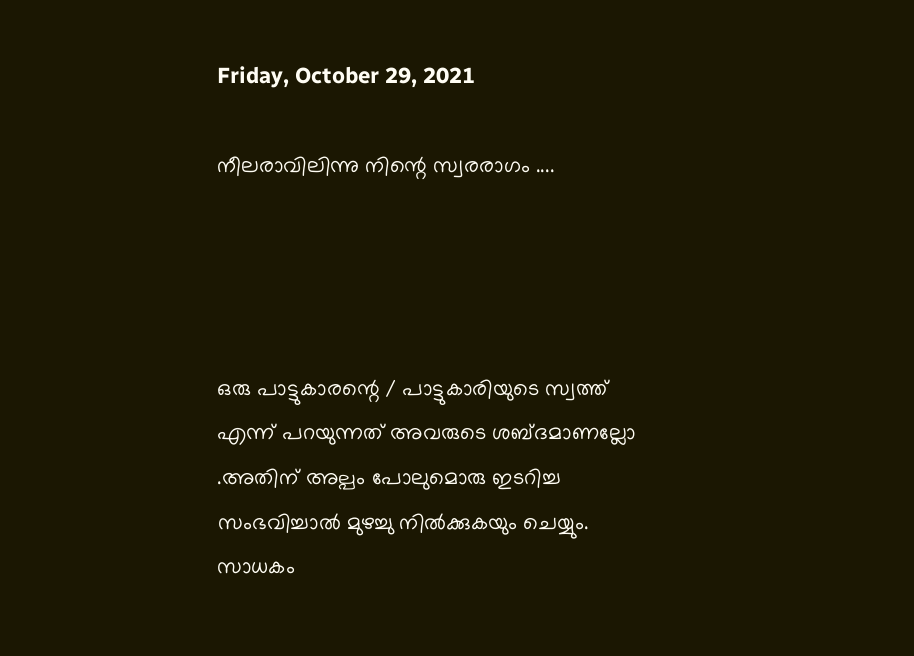Friday, October 29, 2021

നീലരാവിലിന്നു നിന്റെ സ്വരരാഗം ....




ഒരു പാട്ടുകാരന്റെ / പാട്ടുകാരിയുടെ സ്വത്ത് എന്ന് പറയുന്നത് അവരുടെ ശബ്ദമാണല്ലോ .അതിന് അല്പം പോലുമൊരു ഇടറിച്ച സംഭവിച്ചാൽ മുഴച്ചു നിൽക്കുകയും ചെയ്യും. സാധകം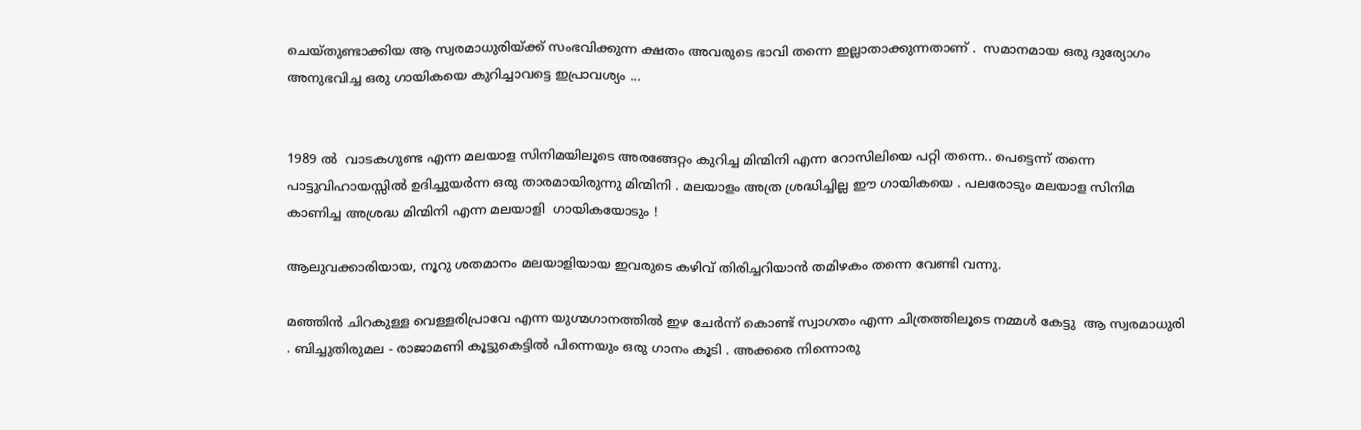ചെയ്തുണ്ടാക്കിയ ആ സ്വരമാധുരിയ്ക്ക് സംഭവിക്കുന്ന ക്ഷതം അവരുടെ ഭാവി തന്നെ ഇല്ലാതാക്കുന്നതാണ് .  സമാനമായ ഒരു ദുര്യോഗം അനുഭവിച്ച ഒരു ഗായികയെ കുറിച്ചാവട്ടെ ഇപ്രാവശ്യം ...


1989 ൽ  വാടകഗുണ്ട എന്ന മലയാള സിനിമയിലൂടെ അരങ്ങേറ്റം കുറിച്ച മിന്മിനി എന്ന റോസിലിയെ പറ്റി തന്നെ.. പെട്ടെന്ന് തന്നെ പാട്ടുവിഹായസ്സിൽ ഉദിച്ചുയർന്ന ഒരു താരമായിരുന്നു മിന്മിനി . മലയാളം അത്ര ശ്രദ്ധിച്ചില്ല ഈ ഗായികയെ . പലരോടും മലയാള സിനിമ കാണിച്ച അശ്രദ്ധ മിന്മിനി എന്ന മലയാളി  ഗായികയോടും !

ആലുവക്കാരിയായ, നൂറു ശതമാനം മലയാളിയായ ഇവരുടെ കഴിവ് തിരിച്ചറിയാൻ തമിഴകം തന്നെ വേണ്ടി വന്നു.

മഞ്ഞിൻ ചിറകുള്ള വെള്ളരിപ്രാവേ എന്ന യുഗ്മഗാനത്തിൽ ഇഴ ചേർന്ന് കൊണ്ട് സ്വാഗതം എന്ന ചിത്രത്തിലൂടെ നമ്മൾ കേട്ടു  ആ സ്വരമാധുരി . ബിച്ചുതിരുമല - രാജാമണി കൂട്ടുകെട്ടിൽ പിന്നെയും ഒരു ഗാനം കൂടി . അക്കരെ നിന്നൊരു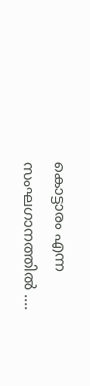കൊട്ടാരം എന്ന സംഘഗാനത്തിൽ ....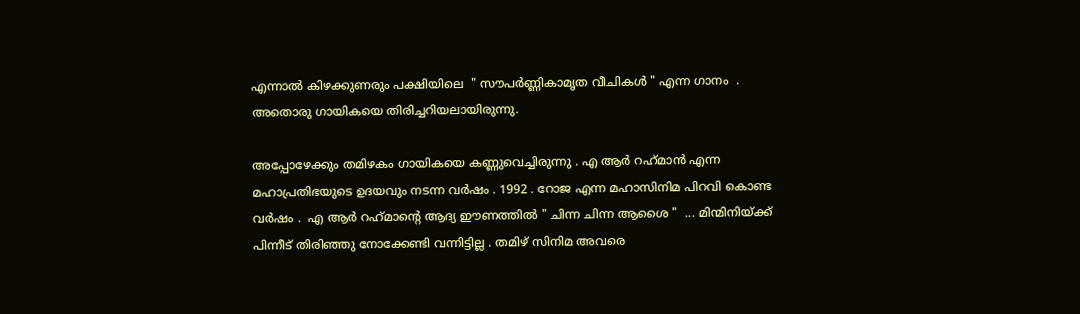എന്നാൽ കിഴക്കുണരും പക്ഷിയിലെ  " സൗപർണ്ണികാമൃത വീചികൾ " എന്ന ഗാനം  .  അതൊരു ഗായികയെ തിരിച്ചറിയലായിരുന്നു.

അപ്പോഴേക്കും തമിഴകം ഗായികയെ കണ്ണുവെച്ചിരുന്നു . എ ആർ റഹ്‌മാൻ എന്ന മഹാപ്രതിഭയുടെ ഉദയവും നടന്ന വർഷം . 1992 . റോജ എന്ന മഹാസിനിമ പിറവി കൊണ്ട വർഷം .  എ ആർ റഹ്‌മാന്റെ ആദ്യ ഈണത്തിൽ " ചിന്ന ചിന്ന ആശൈ "  ... മിന്മിനിയ്ക്ക് പിന്നീട് തിരിഞ്ഞു നോക്കേണ്ടി വന്നിട്ടില്ല . തമിഴ് സിനിമ അവരെ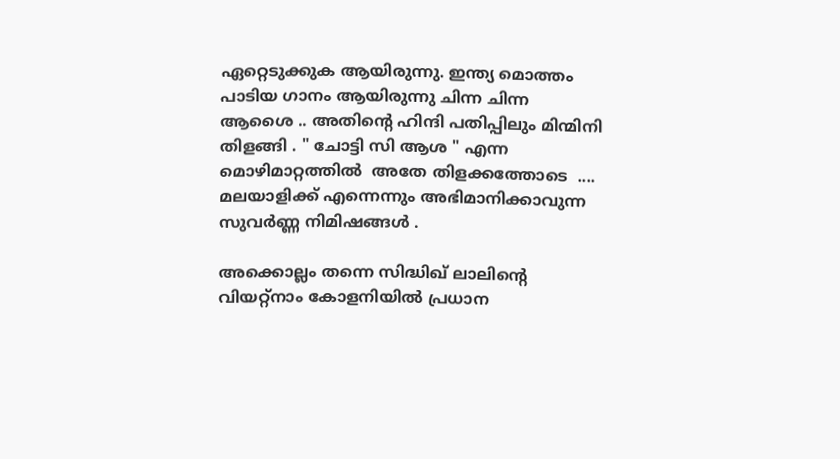ഏറ്റെടുക്കുക ആയിരുന്നു. ഇന്ത്യ മൊത്തം പാടിയ ഗാനം ആയിരുന്നു ചിന്ന ചിന്ന ആശൈ .. അതിന്റെ ഹിന്ദി പതിപ്പിലും മിന്മിനി തിളങ്ങി . " ചോട്ടി സി ആശ " എന്ന മൊഴിമാറ്റത്തിൽ  അതേ തിളക്കത്തോടെ  .... മലയാളിക്ക് എന്നെന്നും അഭിമാനിക്കാവുന്ന സുവർണ്ണ നിമിഷങ്ങൾ .

അക്കൊല്ലം തന്നെ സിദ്ധിഖ് ലാലിന്റെ  വിയറ്റ്നാം കോളനിയിൽ പ്രധാന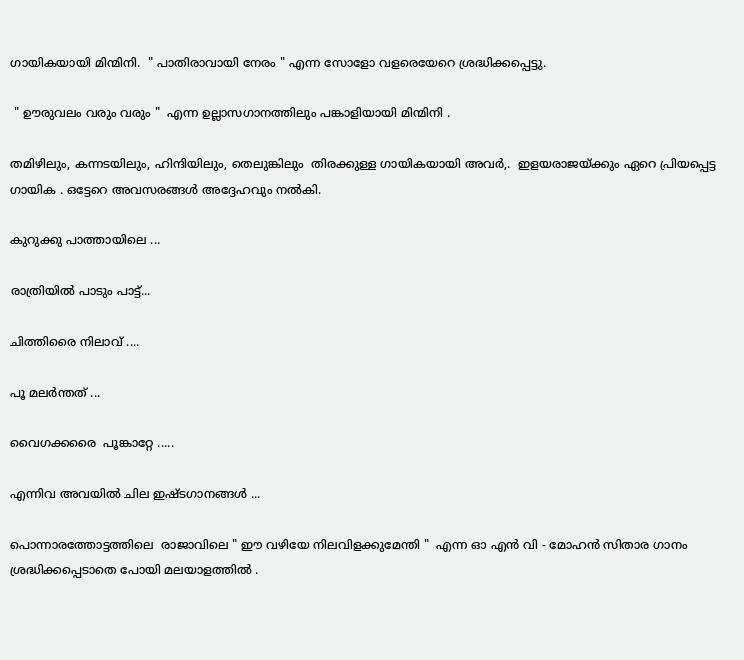ഗായികയായി മിന്മിനി.  " പാതിരാവായി നേരം " എന്ന സോളോ വളരെയേറെ ശ്രദ്ധിക്കപ്പെട്ടു.

 " ഊരുവലം വരും വരും "  എന്ന ഉല്ലാസഗാനത്തിലും പങ്കാളിയായി മിന്മിനി .

തമിഴിലും, കന്നടയിലും, ഹിന്ദിയിലും, തെലുങ്കിലും  തിരക്കുള്ള ഗായികയായി അവർ,.  ഇളയരാജയ്ക്കും ഏറെ പ്രിയപ്പെട്ട ഗായിക . ഒട്ടേറെ അവസരങ്ങൾ അദ്ദേഹവും നൽകി.

കുറുക്കു പാത്തായിലെ ...

രാത്രിയിൽ പാടും പാട്ട്...

ചിത്തിരൈ നിലാവ് ....

പൂ മലർന്തത് ...

വൈഗക്കരൈ  പൂങ്കാറ്റേ .....

എന്നിവ അവയിൽ ചില ഇഷ്ടഗാനങ്ങൾ ...

പൊന്നാരത്തോട്ടത്തിലെ  രാജാവിലെ " ഈ വഴിയേ നിലവിളക്കുമേന്തി "  എന്ന ഓ എൻ വി - മോഹൻ സിതാര ഗാനം ശ്രദ്ധിക്കപ്പെടാതെ പോയി മലയാളത്തിൽ .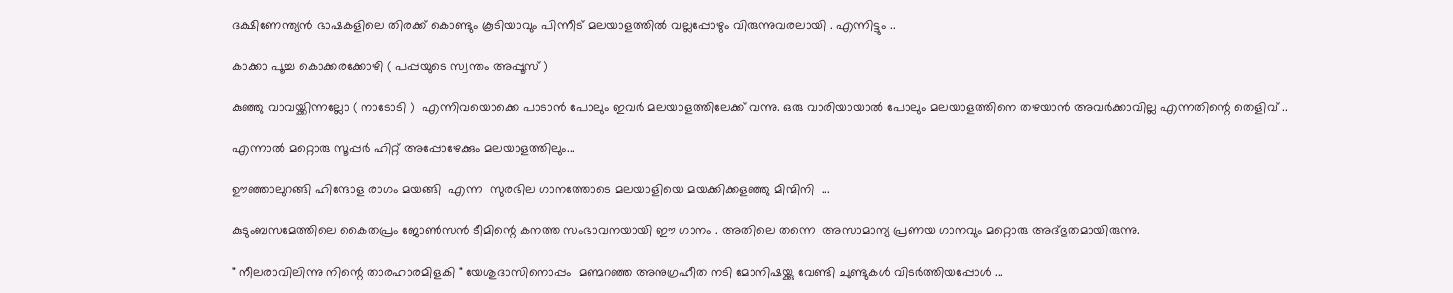ദക്ഷിണേന്ത്യൻ ഭാഷകളിലെ തിരക്ക് കൊണ്ടും കൂടിയാവും പിന്നീട് മലയാളത്തിൽ വല്ലപ്പോഴും വിരുന്നുവരലായി . എന്നിട്ടും ..

കാക്കാ പൂച്ച കൊക്കരക്കോഴി ( പപ്പയുടെ സ്വന്തം അപ്പൂസ് )

കുഞ്ഞു വാവയ്ക്കിന്നല്ലോ ( നാടോടി )  എന്നിവയൊക്കെ പാടാൻ പോലും ഇവർ മലയാളത്തിലേക്ക് വന്നു. ഒരു വാരിയായാൽ പോലും മലയാളത്തിനെ തഴയാൻ അവർക്കാവില്ല എന്നതിന്റെ തെളിവ് ..

എന്നാൽ മറ്റൊരു സൂപ്പർ ഹിറ്റ് അപ്പോഴേക്കും മലയാളത്തിലും...

ഊഞ്ഞാലുറങ്ങി ഹിന്ദോള രാഗം മയങ്ങി  എന്ന  സുരഭില ഗാനത്തോടെ മലയാളിയെ മയക്കിക്കളഞ്ഞു മിന്മിനി  ...

കുടുംബസമേത്തിലെ കൈതപ്രം ജോൺസൻ ടീമിന്റെ കനത്ത സംഭാവനയായി ഈ ഗാനം . അതിലെ തന്നെ  അസാമാന്യ പ്രണയ ഗാനവും മറ്റൊരു അദ്ഭുതമായിരുന്നു.

" നീലരാവിലിന്നു നിന്റെ താരഹാരമിളകി " യേശുദാസിനൊപ്പം  മണ്മറഞ്ഞ അനുഗ്രഹീത നടി മോനിഷയ്ക്കു വേണ്ടി ചുണ്ടുകൾ വിടർത്തിയപ്പോൾ ...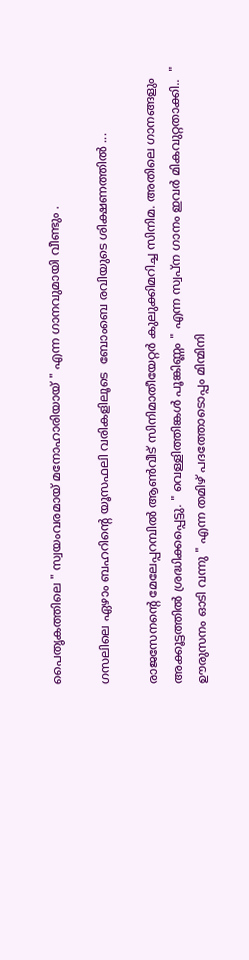പൈതൃകത്തിലെ " സ്വയംവരമായ് മനോഹാരിയായ് " എന്ന ഗാനവുമായി വീണ്ടും .

ഗസലിലെ ഏഴാം ബഹറിന്റെ യൂസഫലി വരികളിലൂടെ  ബോംബെ രവിയുടെ ശിക്ഷണത്തിൽ ...

രാജസേനന്റെ മേലേപ്പറമ്പിൽ ആൺവീട് സിനിമാതീയേറ്റർ കുലുക്കിമറിച്ച സിനിമ. അതിലെ ഗാനങ്ങളും അക്കൂട്ടത്തിൽ ശ്രദ്ധിക്കപ്പെട്ടു. " വെള്ളിത്തിങ്കൾ പൂങ്കിണ്ണം " എന്ന സ്വപ്ന ഗാനം ഇവർ മികവുറ്റതാക്കി..  " ഊരുസനം ഓടി വന്നു " എന്ന തമിഴ് പദത്തോടൊപ്പം മിന്മിനി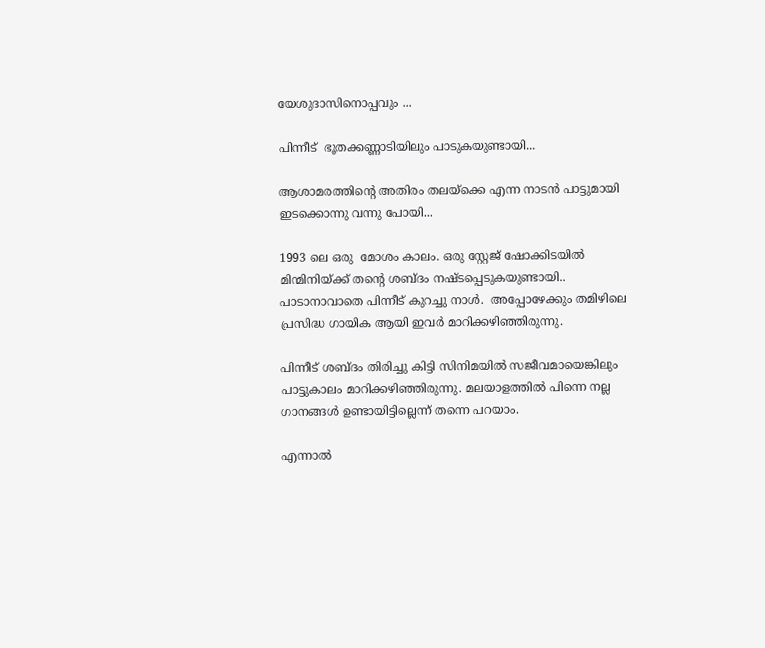യേശുദാസിനൊപ്പവും ...

പിന്നീട്  ഭൂതക്കണ്ണാടിയിലും പാടുകയുണ്ടായി...

ആശാമരത്തിന്റെ അതിരം തലയ്ക്കെ എന്ന നാടൻ പാട്ടുമായി ഇടക്കൊന്നു വന്നു പോയി...

1993 ലെ ഒരു  മോശം കാലം. ഒരു സ്റ്റേജ് ഷോക്കിടയിൽ മിന്മിനിയ്ക്ക് തന്റെ ശബ്ദം നഷ്ടപ്പെടുകയുണ്ടായി.. പാടാനാവാതെ പിന്നീട് കുറച്ചു നാൾ.  അപ്പോഴേക്കും തമിഴിലെ പ്രസിദ്ധ ഗായിക ആയി ഇവർ മാറിക്കഴിഞ്ഞിരുന്നു.

പിന്നീട് ശബ്ദം തിരിച്ചു കിട്ടി സിനിമയിൽ സജീവമായെങ്കിലും  പാട്ടുകാലം മാറിക്കഴിഞ്ഞിരുന്നു. മലയാളത്തിൽ പിന്നെ നല്ല ഗാനങ്ങൾ ഉണ്ടായിട്ടില്ലെന്ന് തന്നെ പറയാം.

എന്നാൽ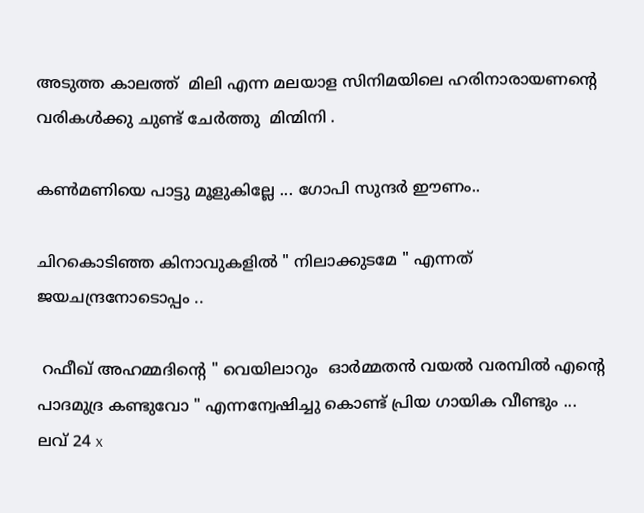അടുത്ത കാലത്ത്  മിലി എന്ന മലയാള സിനിമയിലെ ഹരിനാരായണന്റെ വരികൾക്കു ചുണ്ട് ചേർത്തു  മിന്മിനി .

കൺമണിയെ പാട്ടു മൂളുകില്ലേ ... ഗോപി സുന്ദർ ഈണം..

ചിറകൊടിഞ്ഞ കിനാവുകളിൽ " നിലാക്കുടമേ " എന്നത് ജയചന്ദ്രനോടൊപ്പം ..

 റഫീഖ് അഹമ്മദിന്റെ " വെയിലാറും  ഓർമ്മതൻ വയൽ വരമ്പിൽ എന്റെ പാദമുദ്ര കണ്ടുവോ " എന്നന്വേഷിച്ചു കൊണ്ട് പ്രിയ ഗായിക വീണ്ടും ...  ലവ് 24 x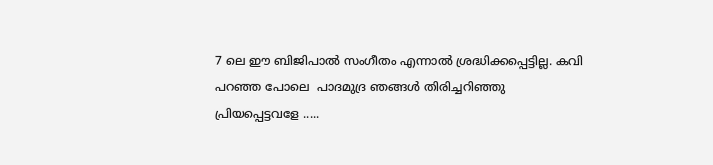7 ലെ ഈ ബിജിപാൽ സംഗീതം എന്നാൽ ശ്രദ്ധിക്കപ്പെട്ടില്ല. കവി പറഞ്ഞ പോലെ  പാദമുദ്ര ഞങ്ങൾ തിരിച്ചറിഞ്ഞു  പ്രിയപ്പെട്ടവളേ .....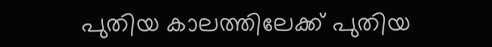പുതിയ കാലത്തിലേക്ക് പുതിയ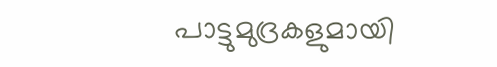പാട്ടുമുദ്രകളുമായി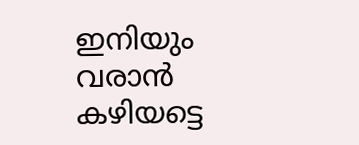ഇനിയും വരാൻ കഴിയട്ടെ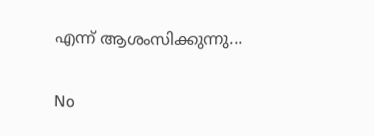എന്ന് ആശംസിക്കുന്നു...

No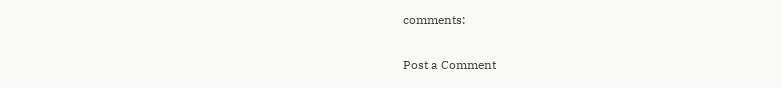comments:

Post a Comment